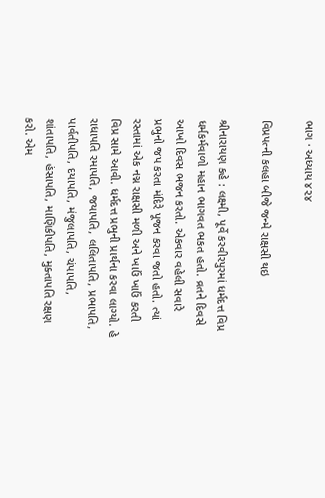ભાગ · અધ્યાય ૪૨૪

વિપ્રપત્ની કલહા બીજે જન્મે રાક્ષસી થઇ

શ્રીનારાયણ કહે : લક્ષ્મી, પૂર્વે કરવીરપુરમાં ધર્મદત્ત વિપ્ર ધર્મકર્મવાળો મહાન ભાગવત ભકત હતો. વ્રતને દિવસે આખો દિવસ ભજન કરતો. એકવાર વહેલી સવારે પ્રભુનો જપ કરતા મંદિરે પૂજન કરવા જતો હતો. ત્યાં રસ્તામાં એક નગ્ન રાક્ષસી મળી અને ખાઉં ખાઉં કરતી વિપ્ર સામે આવી. ધર્મદત્ત પ્રભુની પ્રાર્થના કરવા લાગ્યો. હે રાધાપતિ રમાપતિ, જયાપતિ, લલિતાપતિ, પ્રભાપતિ, પાર્વતીપતિ, દયાપતિ, મંજુલાપતિ, ચંપાપતિ, શાંતાપતિ, હંસાપતિ, માણિકીપતિ, મુક્તાપતિ રક્ષણ કરો. એમ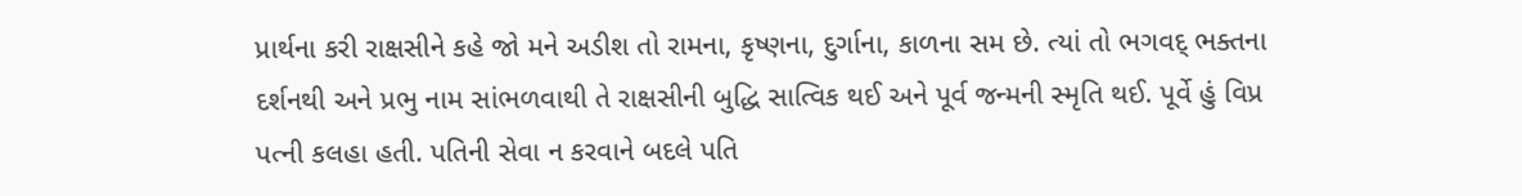પ્રાર્થના કરી રાક્ષસીને કહે જો મને અડીશ તો રામના, કૃષ્ણના, દુર્ગાના, કાળના સમ છે. ત્યાં તો ભગવદ્ ભક્તના દર્શનથી અને પ્રભુ નામ સાંભળવાથી તે રાક્ષસીની બુદ્ધિ સાત્વિક થઈ અને પૂર્વ જન્મની સ્મૃતિ થઈ. પૂર્વે હું વિપ્ર પત્ની કલહા હતી. પતિની સેવા ન કરવાને બદલે પતિ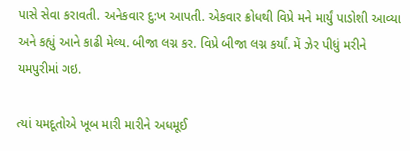પાસે સેવા કરાવતી. અનેકવાર દુ:ખ આપતી. એકવાર ક્રોધથી વિપ્રે મને માર્યું પાડોશી આવ્યા અને કહ્યું આને કાઢી મેલ્ય. બીજા લગ્ન કર. વિપ્રે બીજા લગ્ન કર્યાં. મેં ઝેર પીધું મરીને યમપુરીમાં ગઇ.

ત્યાં યમદૂતોએ ખૂબ મારી મારીને અધમૂઈ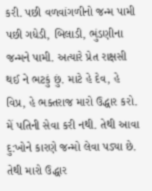કરી. પછી વળવાંગળીનો જન્મ પામી પછી ગધેડી, બિલાડી, ભુંડણીના જન્મને પામી. અત્યારે પ્રેત રાક્ષસી થઈ ને ભટકું છું. માટે હે દેવ, હે વિપ્ર, હે ભક્તરાજ મારો ઉદ્ધાર કરો. મેં પતિની સેવા કરી નથી. તેથી આવા દુ:ખોને કારણે જન્મો લેવા પડ્યા છે. તેથી મારો ઉદ્ધાર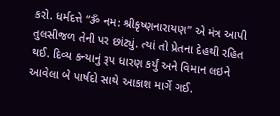કરો. ધર્મદત્તે “ૐ નમ: શ્રીકૃષ્ણનારાયણ” એ મંત્ર આપી તુલસીજળ તેની પર છાંટ્યું. ત્યાં તો પ્રેતના દેહથી રહિત થઈ. દિવ્ય કન્યાનું રૂપ ધારણ કર્યું અને વિમાન લઇને આવેલા બે પાર્ષદો સાથે આકાશ માર્ગે ગઈ.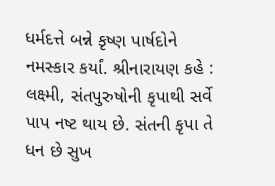ધર્મદત્તે બન્ને કૃષ્ણ પાર્ષદોને નમસ્કાર કર્યાં. શ્રીનારાયણ કહે : લક્ષ્મી, સંતપુરુષોની કૃપાથી સર્વે પાપ નષ્ટ થાય છે. સંતની કૃપા તે ધન છે સુખ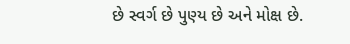છે સ્વર્ગ છે પુણ્ય છે અને મોક્ષ છે.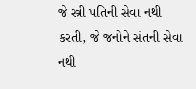જે સ્ત્રી પતિની સેવા નથી કરતી, જે જનોને સંતની સેવા નથી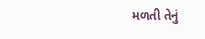મળતી તેનું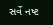સર્વે નષ્ટ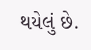થયેલું છે.